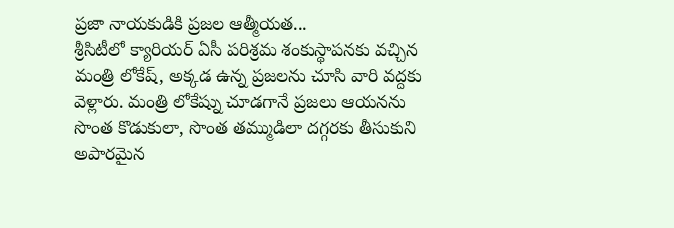ప్రజా నాయకుడికి ప్రజల ఆత్మీయత...
శ్రీసిటీలో క్యారియర్ ఏసీ పరిశ్రమ శంకుస్థాపనకు వచ్చిన మంత్రి లోకేష్, అక్కడ ఉన్న ప్రజలను చూసి వారి వద్దకు వెళ్లారు. మంత్రి లోకేష్ను చూడగానే ప్రజలు ఆయనను సొంత కొడుకులా, సొంత తమ్ముడిలా దగ్గరకు తీసుకుని అపారమైన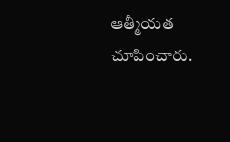ఆత్మీయత చూపించారు.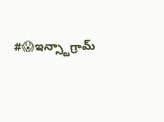#😱ఇన్స్టాగ్రామ్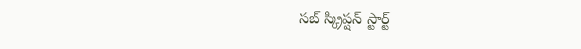సబ్ స్క్రిప్షన్ స్టార్ట్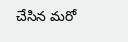చేసిన మరో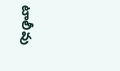టాలీవు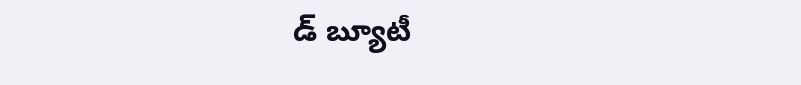డ్ బ్యూటీ